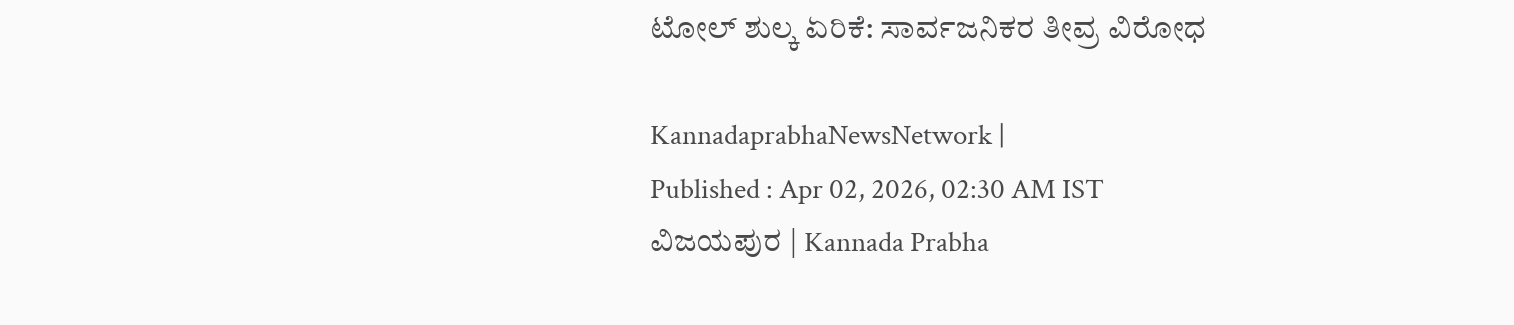ಟೋಲ್ ಶುಲ್ಕ ಏರಿಕೆ: ಸಾರ್ವಜನಿಕರ ತೀವ್ರ ವಿರೋಧ

KannadaprabhaNewsNetwork |
Published : Apr 02, 2026, 02:30 AM IST
ವಿಜಯಪುರ | Kannada Prabha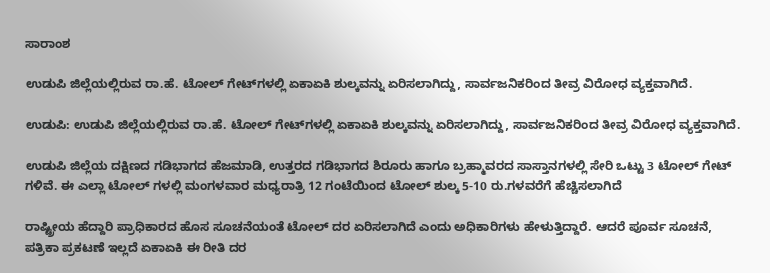ಸಾರಾಂಶ

ಉಡುಪಿ ಜಿಲ್ಲೆಯಲ್ಲಿರುವ ರಾ.ಹೆ. ಟೋಲ್ ಗೇಟ್‌ಗಳಲ್ಲಿ ಏಕಾಏಕಿ ಶುಲ್ಕವನ್ನು ಏರಿಸಲಾಗಿದ್ದು, ಸಾರ್ವಜನಿಕರಿಂದ ತೀವ್ರ ವಿರೋಧ ವ್ಯಕ್ತವಾಗಿದೆ.

ಉಡುಪಿ: ಉಡುಪಿ ಜಿಲ್ಲೆಯಲ್ಲಿರುವ ರಾ.ಹೆ. ಟೋಲ್ ಗೇಟ್‌ಗಳಲ್ಲಿ ಏಕಾಏಕಿ ಶುಲ್ಕವನ್ನು ಏರಿಸಲಾಗಿದ್ದು, ಸಾರ್ವಜನಿಕರಿಂದ ತೀವ್ರ ವಿರೋಧ ವ್ಯಕ್ತವಾಗಿದೆ.

ಉಡುಪಿ ಜಿಲ್ಲೆಯ ದಕ್ಷಿಣದ ಗಡಿಭಾಗದ ಹೆಜಮಾಡಿ, ಉತ್ತರದ ಗಡಿಭಾಗದ ಶಿರೂರು ಹಾಗೂ ಬ್ರಹ್ಮಾವರದ ಸಾಸ್ತಾನಗಳಲ್ಲಿ ಸೇರಿ ಒಟ್ಟು 3 ಟೋಲ್ ಗೇಟ್‌ ಗಳಿವೆ. ಈ ಎಲ್ಲಾ ಟೋಲ್ ಗಳಲ್ಲಿ ಮಂಗಳವಾರ ಮಧ್ಯರಾತ್ರಿ 12 ಗಂಟೆಯಿಂದ ಟೋಲ್ ಶುಲ್ಕ 5-10 ರು.ಗಳವರೆಗೆ ಹೆಚ್ಚಿಸಲಾಗಿದೆ

ರಾಷ್ಟ್ರೀಯ ಹೆದ್ದಾರಿ ಪ್ರಾಧಿಕಾರದ ಹೊಸ ಸೂಚನೆಯಂತೆ ಟೋಲ್ ದರ ಏರಿಸಲಾಗಿದೆ ಎಂದು ಅಧಿಕಾರಿಗಳು ಹೇಳುತ್ತಿದ್ದಾರೆ. ಆದರೆ ಪೂರ್ವ ಸೂಚನೆ, ಪತ್ರಿಕಾ ಪ್ರಕಟಣೆ ಇಲ್ಲದೆ ಏಕಾಏಕಿ ಈ ರೀತಿ ದರ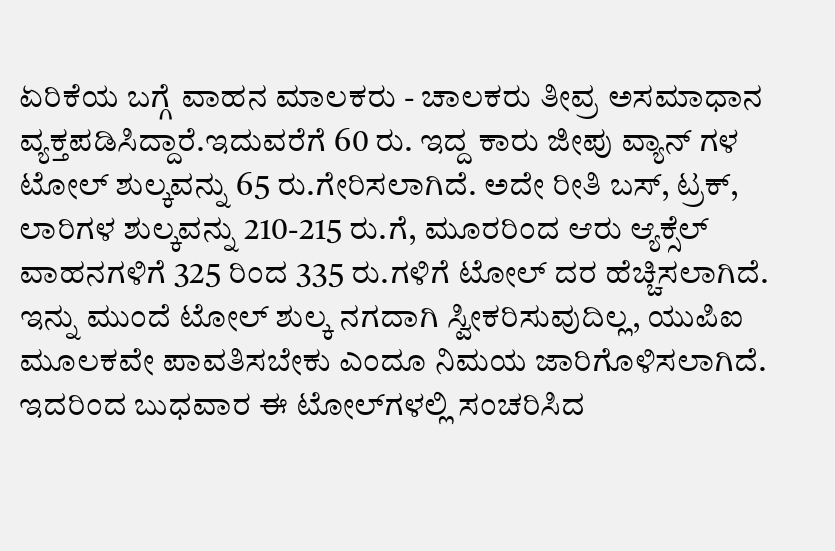ಏರಿಕೆಯ ಬಗ್ಗೆ ವಾಹನ ಮಾಲಕರು - ಚಾಲಕರು ತೀವ್ರ ಅಸಮಾಧಾನ ವ್ಯಕ್ತಪಡಿಸಿದ್ದಾರೆ.ಇದುವರೆಗೆ 60 ರು. ಇದ್ದ ಕಾರು ಜೀಪು ವ್ಯಾನ್ ಗಳ ಟೋಲ್ ಶುಲ್ಕವನ್ನು 65 ರು.ಗೇರಿಸಲಾಗಿದೆ. ಅದೇ ರೀತಿ ಬಸ್, ಟ್ರಕ್, ಲಾರಿಗಳ ಶುಲ್ಕವನ್ನು 210-215 ರು.ಗೆ, ಮೂರರಿಂದ ಆರು ಆ್ಯಕ್ಸೆಲ್ ವಾಹನಗಳಿಗೆ 325 ರಿಂದ 335 ರು.ಗಳಿಗೆ ಟೋಲ್ ದರ ಹೆಚ್ಚಿಸಲಾಗಿದೆ. ಇನ್ನು ಮುಂದೆ ಟೋಲ್‌ ಶುಲ್ಕ ನಗದಾಗಿ ಸ್ವೀಕರಿಸುವುದಿಲ್ಲ, ಯುಪಿಐ ಮೂಲಕವೇ ಪಾವತಿಸಬೇಕು ಎಂದೂ ನಿಮಯ ಜಾರಿಗೊಳಿಸಲಾಗಿದೆ. ಇದರಿಂದ ಬುಧವಾರ ಈ ಟೋಲ್‌ಗಳಲ್ಲಿ ಸಂಚರಿಸಿದ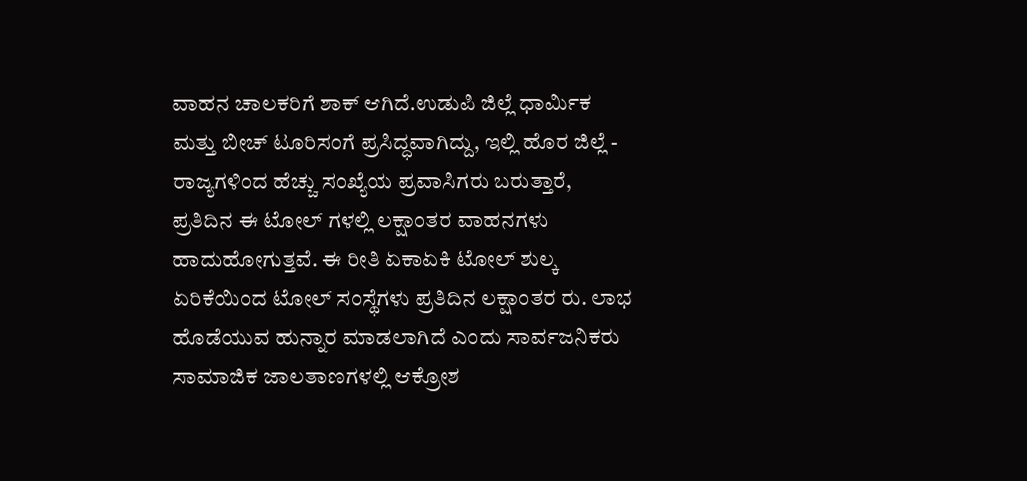ವಾಹನ ಚಾಲಕರಿಗೆ ಶಾಕ್ ಆಗಿದೆ.ಉಡುಪಿ ಜಿಲ್ಲೆ ಧಾರ್ಮಿಕ ಮತ್ತು ಬೀಚ್ ಟೂರಿಸಂಗೆ ಪ್ರಸಿದ್ಧವಾಗಿದ್ದು, ಇಲ್ಲಿ ಹೊರ ಜಿಲ್ಲೆ - ರಾಜ್ಯಗಳಿಂದ ಹೆಚ್ಚು ಸಂಖ್ಯೆಯ ಪ್ರವಾಸಿಗರು ಬರುತ್ತಾರೆ, ಪ್ರತಿದಿನ ಈ ಟೋಲ್ ಗಳಲ್ಲಿ ಲಕ್ಷಾಂತರ ವಾಹನಗಳು ಹಾದುಹೋಗುತ್ತವೆ. ಈ ರೀತಿ ಏಕಾಏಕಿ ಟೋಲ್ ಶುಲ್ಕ ಏರಿಕೆಯಿಂದ ಟೋಲ್ ಸಂಸ್ಥೆಗಳು ಪ್ರತಿದಿನ ಲಕ್ಷಾಂತರ ರು. ಲಾಭ ಹೊಡೆಯುವ ಹುನ್ನಾರ ಮಾಡಲಾಗಿದೆ ಎಂದು ಸಾರ್ವಜನಿಕರು ಸಾಮಾಜಿಕ ಜಾಲತಾಣಗಳಲ್ಲಿ ಆಕ್ರೋಶ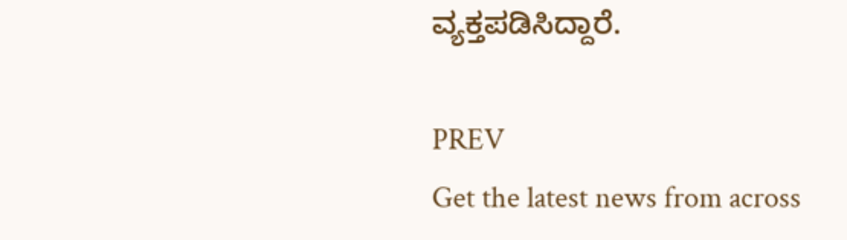ವ್ಯಕ್ತಪಡಿಸಿದ್ದಾರೆ.

PREV
Get the latest news from across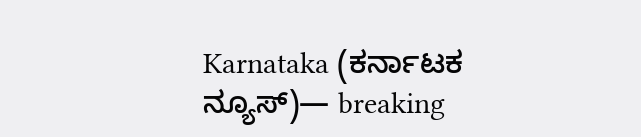Karnataka (ಕರ್ನಾಟಕ ನ್ಯೂಸ್)— breaking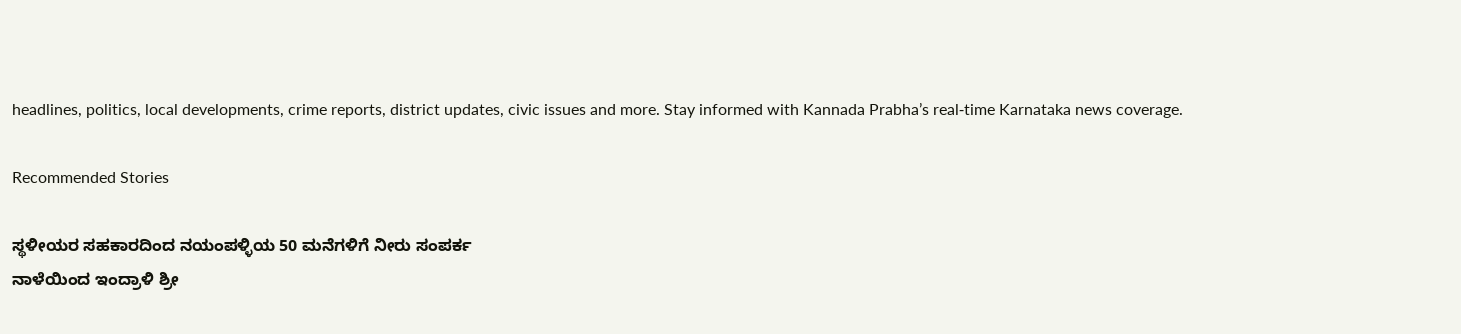headlines, politics, local developments, crime reports, district updates, civic issues and more. Stay informed with Kannada Prabha’s real‑time Karnataka news coverage.

Recommended Stories

ಸ್ಥಳೀಯರ ಸಹಕಾರದಿಂದ ನಯಂಪಳ್ಳಿಯ 50 ಮನೆಗಳಿಗೆ ನೀರು ಸಂಪರ್ಕ
ನಾಳೆಯಿಂದ ಇಂದ್ರಾಳಿ ಶ್ರೀ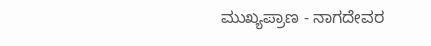ಮುಖ್ಯಪ್ರಾಣ - ನಾಗದೇವರ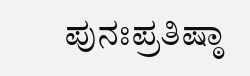ಪುನಃಪ್ರತಿಷ್ಠಾ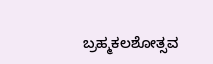ಬ್ರಹ್ಮಕಲಶೋತ್ಸವ